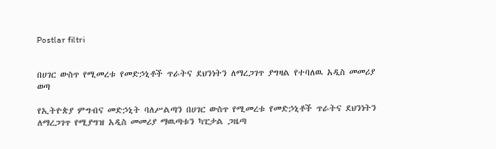Postlar filtri


በሀገር ውስጥ የሚመረቱ የመድኃኒቶች ጥራትና ደህንነትን ለማረጋገጥ ያግዛል የተባለዉ አዲስ መመሪያ ወጣ

የኢትዮጵያ ምግብና መድኃኒት ባለሥልጣን በሀገር ውስጥ የሚመረቱ የመድኃኒቶች ጥራትና ደህንነትን ለማረጋገጥ የሚያግዝ አዲስ መመሪያ ማዉጣቱን ካፒታል ጋዜጣ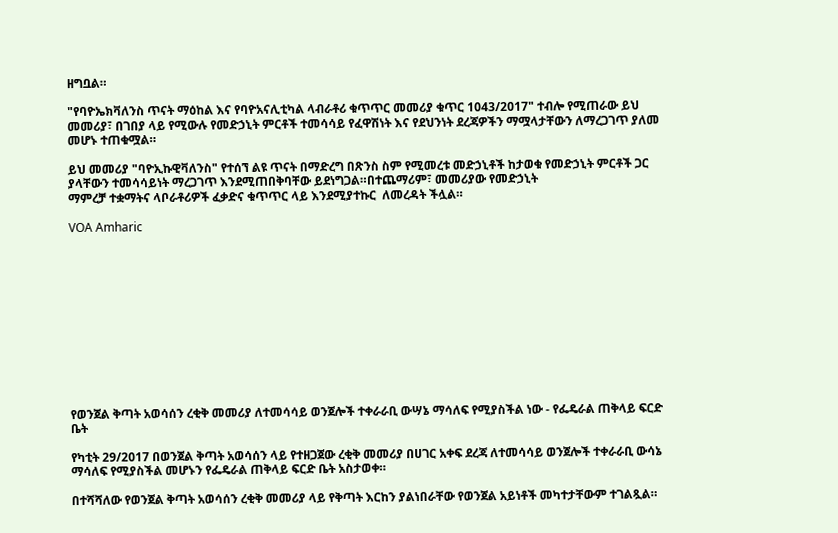ዘግቧል።

"የባዮኤክቫለንስ ጥናት ማዕከል እና የባዮአናሊቲካል ላብራቶሪ ቁጥጥር መመሪያ ቁጥር 1043/2017" ተብሎ የሚጠራው ይህ መመሪያ፣ በገበያ ላይ የሚውሉ የመድኃኒት ምርቶች ተመሳሳይ የፈዋሽነት እና የደህንነት ደረጃዎችን ማሟላታቸውን ለማረጋገጥ ያለመ መሆኑ ተጠቁሟል።

ይህ መመሪያ "ባዮኢኩዊቫለንስ" የተሰኘ ልዩ ጥናት በማድረግ በጽንስ ስም የሚመረቱ መድኃኒቶች ከታወቁ የመድኃኒት ምርቶች ጋር ያላቸውን ተመሳሳይነት ማረጋገጥ እንደሚጠበቅባቸው ይደነግጋል።በተጨማሪም፣ መመሪያው የመድኃኒት
ማምረቻ ተቋማትና ላቦራቶሪዎች ፈቃድና ቁጥጥር ላይ እንደሚያተኩር  ለመረዳት ችሏል።

VOA Amharic












የወንጀል ቅጣት አወሳሰን ረቂቅ መመሪያ ለተመሳሳይ ወንጀሎች ተቀራራቢ ውሣኔ ማሳለፍ የሚያስችል ነው - የፌዴራል ጠቅላይ ፍርድ ቤት

የካቲት 29/2017 በወንጀል ቅጣት አወሳሰን ላይ የተዘጋጀው ረቂቅ መመሪያ በሀገር አቀፍ ደረጃ ለተመሳሳይ ወንጀሎች ተቀራራቢ ውሳኔ ማሳለፍ የሚያስችል መሆኑን የፌዴራል ጠቅላይ ፍርድ ቤት አስታወቀ።

በተሻሻለው የወንጀል ቅጣት አወሳሰን ረቂቅ መመሪያ ላይ የቅጣት እርከን ያልነበራቸው የወንጀል አይነቶች መካተታቸውም ተገልጿል።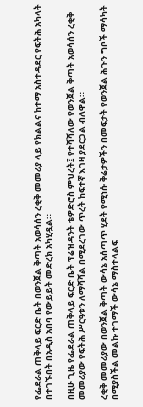የፌደራል ጠቅላይ ፍርድ ቤት በወንጀል ቅጣት አወሳሰን ረቂቅ መመሪያ ላይ የክልልና ከተማ አስተዳደር የፍትሕ አካላት በተገኙበት በአዲስ አበባ የውይይት መድረክ አካሂዷል።

በዚሁ ጊዜ የፌደራል ጠቅላይ ፍርድ ቤት ፕሬዝዳንት ቴዎድሮስ ምህረት፤ የተሻሻለው የወንጀል ቅጣት አወሳሰን ረቂቅ መመሪያው የፍትሕ ሥርዓቱን ለማሻሻል በሚደረገው ጥረት ከፍተኛ እገዛ ያደርጋል ብለዋል።

ረቂቅ መመሪያው በወንጀል ቅጣት ውሳኔ አሰጣጥ ሂደት የሚነሱ ቅሬታዎችን በመፍታት የወንጀል ሕጉን ግቦች ማሳካት በሚያስችል መልኩ ተገማች ውሳኔ ማስተላልፍ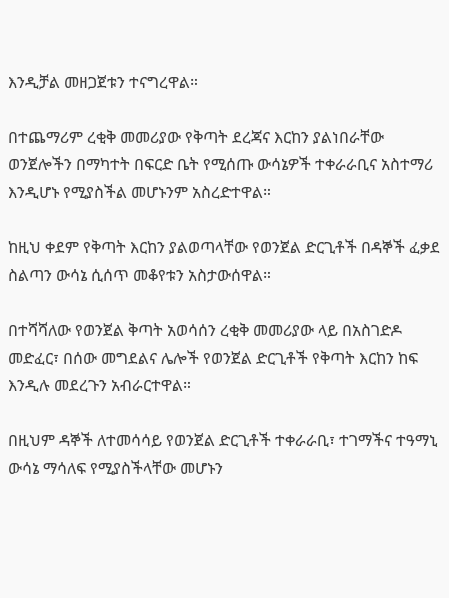እንዲቻል መዘጋጀቱን ተናግረዋል።

በተጨማሪም ረቂቅ መመሪያው የቅጣት ደረጃና እርከን ያልነበራቸው ወንጀሎችን በማካተት በፍርድ ቤት የሚሰጡ ውሳኔዎች ተቀራራቢና አስተማሪ እንዲሆኑ የሚያስችል መሆኑንም አስረድተዋል።

ከዚህ ቀደም የቅጣት እርከን ያልወጣላቸው የወንጀል ድርጊቶች በዳኞች ፈቃደ ስልጣን ውሳኔ ሲሰጥ መቆየቱን አስታውሰዋል።

በተሻሻለው የወንጀል ቅጣት አወሳሰን ረቂቅ መመሪያው ላይ በአስገድዶ መድፈር፣ በሰው መግደልና ሌሎች የወንጀል ድርጊቶች የቅጣት እርከን ከፍ እንዲሉ መደረጉን አብራርተዋል።

በዚህም ዳኞች ለተመሳሳይ የወንጀል ድርጊቶች ተቀራራቢ፣ ተገማችና ተዓማኒ ውሳኔ ማሳለፍ የሚያስችላቸው መሆኑን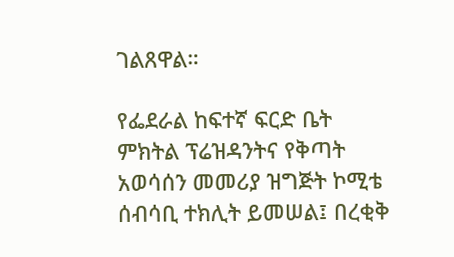ገልጸዋል።

የፌደራል ከፍተኛ ፍርድ ቤት ምክትል ፕሬዝዳንትና የቅጣት አወሳሰን መመሪያ ዝግጅት ኮሚቴ ሰብሳቢ ተክሊት ይመሠል፤ በረቂቅ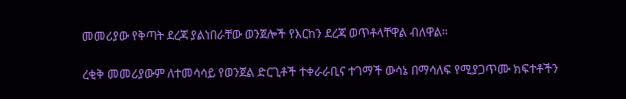መመሪያው የቅጣት ደረጃ ያልነበራቸው ወንጀሎች የእርከን ደረጃ ወጥቶላቸዋል ብለዋል።

ረቂቅ መመሪያውም ለተመሳሳይ የወንጀል ድርጊቶች ተቀራራቢና ተገማች ውሳኔ በማሳለፍ የሚያጋጥሙ ክፍተቶችን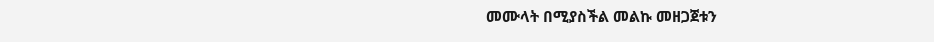መሙላት በሚያስችል መልኩ መዘጋጀቱን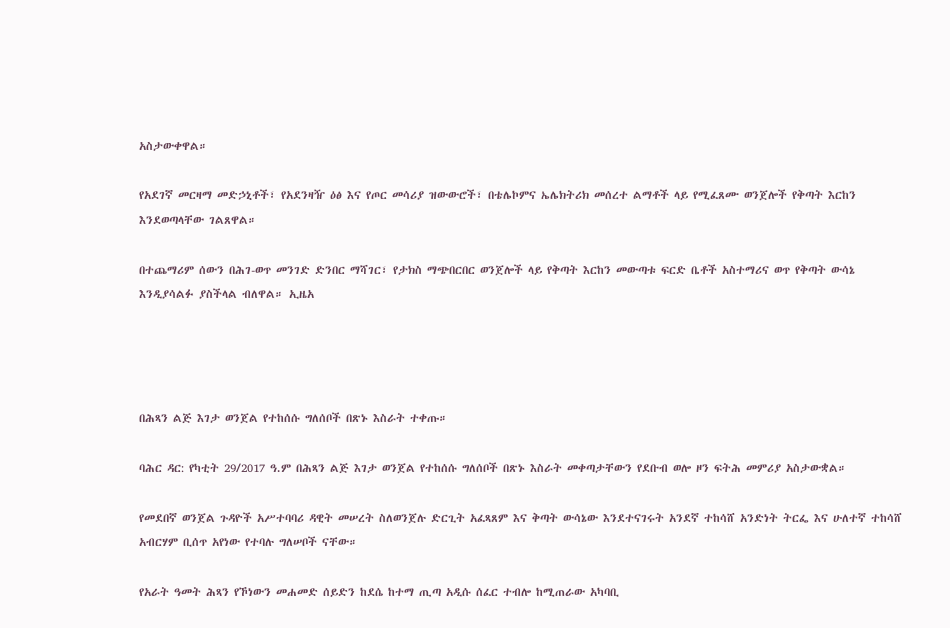አስታውቀዋል።

የአደገኛ መርዛማ መድኃኒቶች፣ የአደንዛዥ ዕፅ እና የጦር መሳሪያ ዝውውሮች፣ በቴሌኮምና ኤሌክትሪክ መሰረተ ልማቶች ላይ የሚፈጸሙ ወንጀሎች የቅጣት እርከን እንደወጣላቸው ገልጸዋል።

በተጨማሪም ሰውን በሕገ-ወጥ መንገድ ድንበር ማሻገር፣ የታክስ ማጭበርበር ወንጀሎች ላይ የቅጣት እርከን መውጣቱ ፍርድ ቤቶች አስተማሪና ወጥ የቅጣት ውሳኔ እንዲያሳልፉ ያስችላል ብለዋል። ኢዜአ




በሕጻን ልጅ እገታ ወንጀል የተከሰሱ ግለሰቦች በጽኑ እስራት ተቀጡ።

ባሕር ዳር: የካቲት 29/2017 ዓ.ም በሕጻን ልጅ እገታ ወንጀል የተከሰሱ ግለሰቦች በጽኑ እስራት መቀጣታቸውን የደቡብ ወሎ ዞን ፍትሕ መምሪያ አስታውቋል።

የመደበኛ ወንጀል ጉዳዮች አሥተባባሪ ዳዊት መሠረት ስለወንጀሉ ድርጊት አፈጻጸም እና ቅጣት ውሳኔው እንደተናገሩት አንደኛ ተከሳሸ አንድነት ትርፌ እና ሁለተኛ ተከሳሸ አብርሃም ቢሰጥ አየነው የተባሉ ግለሠቦች ናቸው።

የአራት ዓመት ሕጻን የኾነውን መሐመድ ሰይድን ከደሴ ከተማ ጢጣ አዲሱ ሰፈር ተብሎ ከሚጠራው አካባቢ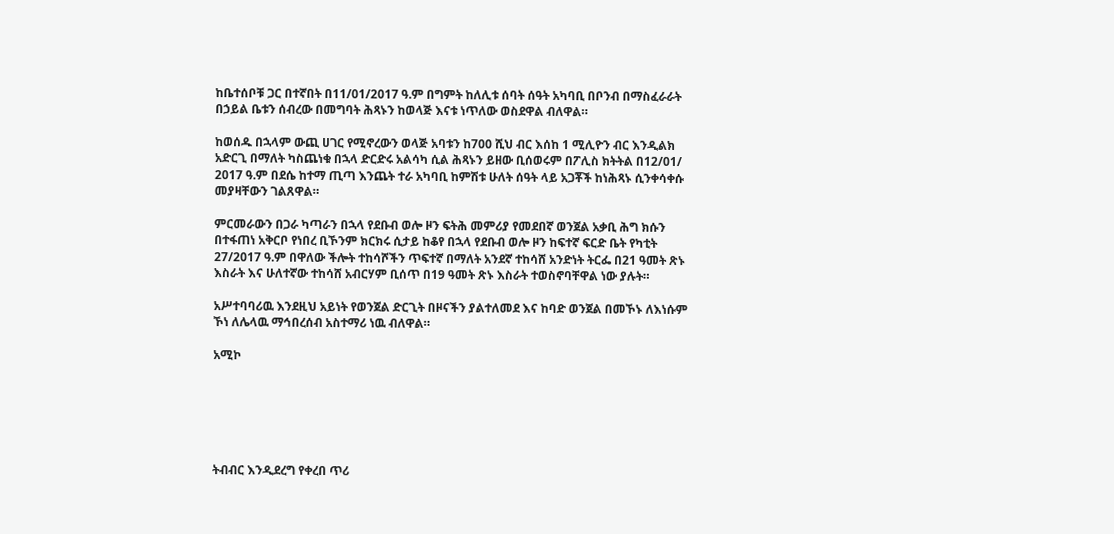ከቤተሰቦቹ ጋር በተኛበት በ11/01/2017 ዓ.ም በግምት ከለሊቱ ሰባት ሰዓት አካባቢ በቦንብ በማስፈራራት በኃይል ቤቱን ሰብረው በመግባት ሕጻኑን ከወላጅ እናቱ ነጥለው ወስደዋል ብለዋል።

ከወሰዱ በኋላም ውጪ ሀገር የሚኖረውን ወላጅ አባቱን ከ700 ሺህ ብር እሰከ 1 ሚሊዮን ብር እንዲልክ አድርጊ በማለት ካስጨነቁ በኋላ ድርድሩ አልሳካ ሲል ሕጻኑን ይዘው ቢሰወሩም በፖሊስ ክትትል በ12/01/ 2017 ዓ.ም በደሴ ከተማ ጢጣ እንጨት ተራ አካባቢ ከምሽቱ ሁለት ሰዓት ላይ አጋቾች ከነሕጻኑ ሲንቀሳቀሱ መያዛቸውን ገልጸዋል።

ምርመራውን በጋራ ካጣራን በኋላ የደቡብ ወሎ ዞን ፍትሕ መምሪያ የመደበኛ ወንጀል አቃቢ ሕግ ክሱን በተፋጠነ አቅርቦ የነበረ ቢኾንም ክርክሩ ሲታይ ከቆየ በኋላ የደቡብ ወሎ ዞን ከፍተኛ ፍርድ ቤት የካቲት 27/2017 ዓ.ም በዋለው ችሎት ተከሳሾችን ጥፍተኛ በማለት አንደኛ ተከሳሸ አንድነት ትርፌ በ21 ዓመት ጽኑ እስራት እና ሁለተኛው ተከሳሸ አብርሃም ቢሰጥ በ19 ዓመት ጽኑ እስራት ተወስኖባቸዋል ነው ያሉት።

አሥተባባሪዉ እንደዚህ አይነት የወንጀል ድርጊት በዞናችን ያልተለመደ እና ከባድ ወንጀል በመኾኑ ለእነሱም ኾነ ለሌላዉ ማኅበረሰብ አስተማሪ ነዉ ብለዋል።

አሚኮ






ትብብር እንዲደረግ የቀረበ ጥሪ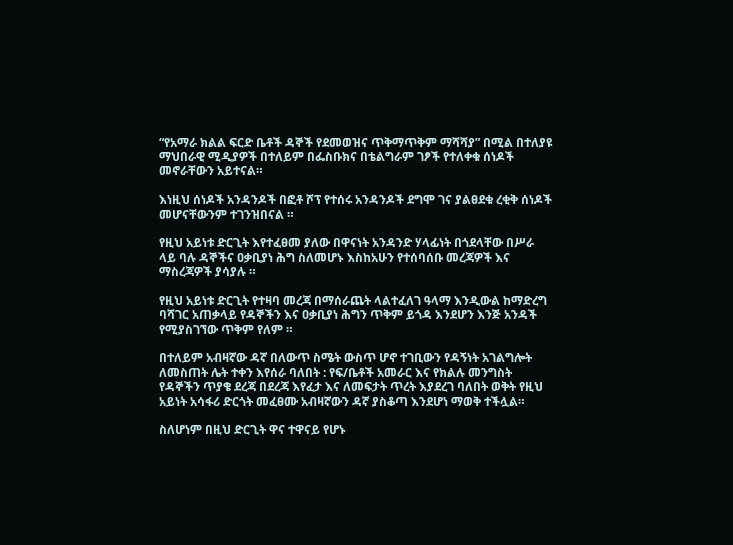“የአማራ ክልል ፍርድ ቤቶች ዳኞች የደመወዝና ጥቅማጥቅም ማሻሻያ” በሚል በተለያዩ ማህበራዊ ሚዲያዎች በተለይም በፌስቡክና በቴልግራም ገፆች የተለቀቁ ሰነዶች መኖራቸውን አይተናል።

እነዚህ ሰነዶች አንዳንዶች በፎቶ ሾፕ የተሰሩ አንዳንዶች ደግሞ ገና ያልፀደቁ ረቂቅ ሰነዶች መሆናቸውንም ተገንዝበናል ።

የዚህ አይነቱ ድርጊት እየተፈፀመ ያለው በዋናነት አንዳንድ ሃላፊነት በጎደላቸው በሥራ ላይ ባሉ ዳኞችና ዐቃቢያነ ሕግ ስለመሆኑ እስከአሁን የተሰባሰቡ መረጃዎች እና ማስረጃዎች ያሳያሉ ።

የዚህ አይነቱ ድርጊት የተዛባ መረጃ በማሰራጨት ላልተፈለገ ዓላማ እንዲውል ከማድረግ ባሻገር አጠቃላይ የዳኞችን እና ዐቃቢያነ ሕግን ጥቅም ይጎዳ እንደሆን እንጅ አንዳች የሚያስገኘው ጥቅም የለም ።

በተለይም አብዛኛው ዳኛ በለውጥ ስሜት ውስጥ ሆኖ ተገቢውን የዳኝነት አገልግሎት ለመስጠት ሌት ተቀን እየሰራ ባለበት : የፍ/ቤቶች አመራር እና የክልሉ መንግስት የዳኞችን ጥያቄ ደረጃ በደረጃ እየፈታ እና ለመፍታት ጥረት እያደረገ ባለበት ወቅት የዚህ አይነት አሳፋሪ ድርጎት መፈፀሙ አብዛኛውን ዳኛ ያስቆጣ እንደሆነ ማወቅ ተችሏል።

ስለሆነም በዚህ ድርጊት ዋና ተዋናይ የሆኑ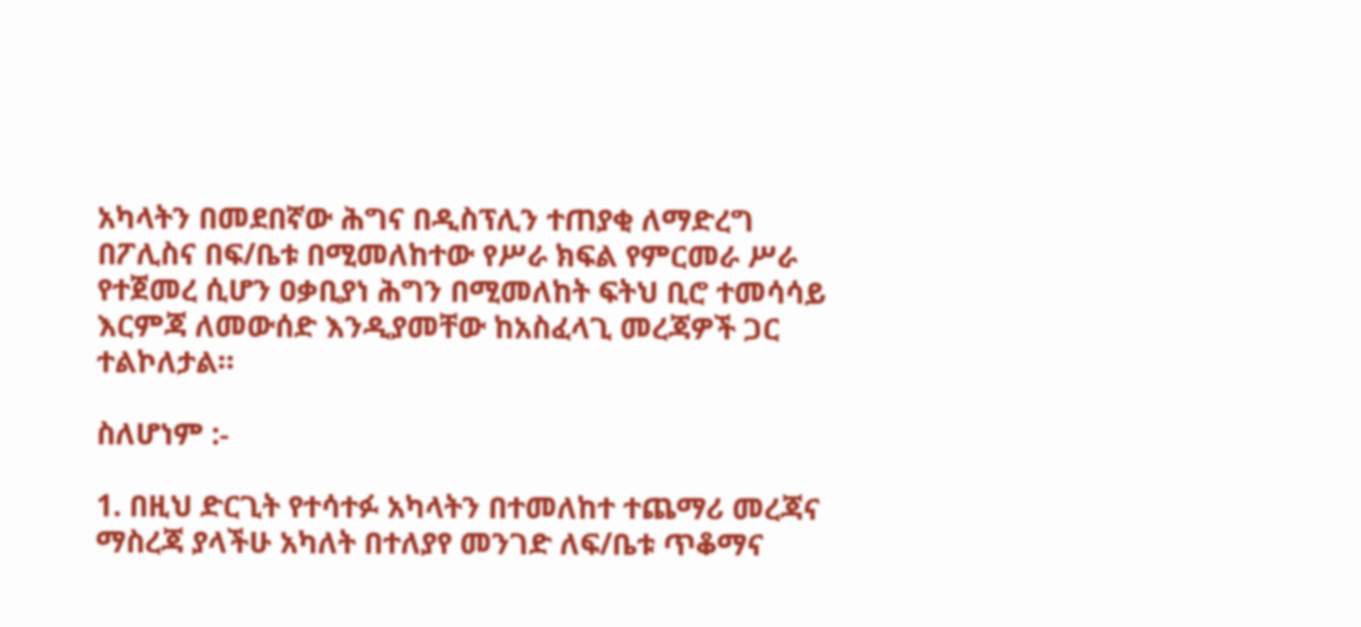አካላትን በመደበኛው ሕግና በዲስፕሊን ተጠያቂ ለማድረግ በፖሊስና በፍ/ቤቱ በሚመለከተው የሥራ ክፍል የምርመራ ሥራ የተጀመረ ሲሆን ዐቃቢያነ ሕግን በሚመለከት ፍትህ ቢሮ ተመሳሳይ እርምጃ ለመውሰድ እንዲያመቸው ከአስፈላጊ መረጃዎች ጋር ተልኮለታል።

ስለሆነም :-

1. በዚህ ድርጊት የተሳተፉ አካላትን በተመለከተ ተጨማሪ መረጃና ማስረጃ ያላችሁ አካለት በተለያየ መንገድ ለፍ/ቤቱ ጥቆማና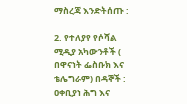ማስረጃ እንድትሰጡ :

2. የተለያየ የሶሻል ሚዲያ አካውንቶች ( በዋናነት ፌስቡክ እና ቴሌግራም) በዳኞች : ዐቀቢያነ ሕግ እና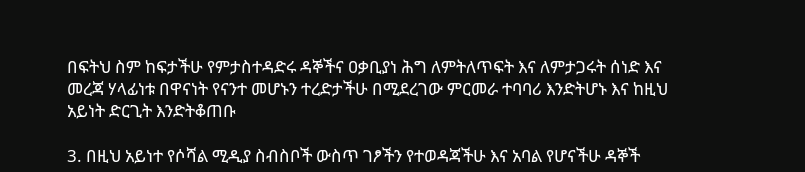በፍትህ ስም ከፍታችሁ የምታስተዳድሩ ዳኞችና ዐቃቢያነ ሕግ ለምትለጥፍት እና ለምታጋሩት ሰነድ እና መረጃ ሃላፊነቱ በዋናነት የናንተ መሆኑን ተረድታችሁ በሚደረገው ምርመራ ተባባሪ እንድትሆኑ እና ከዚህ አይነት ድርጊት እንድትቆጠቡ

3. በዚህ አይነተ የሶሻል ሚዲያ ስብስቦች ውስጥ ገፆችን የተወዳጃችሁ እና አባል የሆናችሁ ዳኞች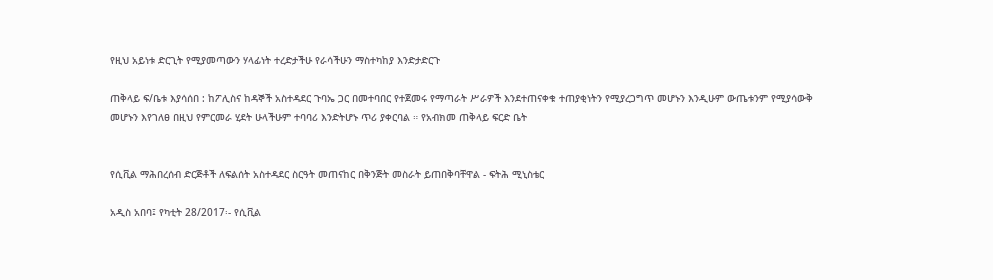የዚህ አይነቱ ድርጊት የሚያመጣውን ሃላፊነት ተረድታችሁ የራሳችሁን ማስተካከያ እንድታድርጉ

ጠቅላይ ፍ/ቤቱ እያሳሰበ : ከፖሊስና ከዳኞች አስተዳደር ጉባኤ ጋር በመተባበር የተጀመሩ የማጣራት ሥራዎች እንደተጠናቀቁ ተጠያቂነትን የሚያረጋግጥ መሆኑን እንዲሁም ውጤቱንም የሚያሳውቅ መሆኑን እየገለፀ በዚህ የምርመራ ሂደት ሁላችሁም ተባባሪ እንድትሆኑ ጥሪ ያቀርባል ። የአብክመ ጠቅላይ ፍርድ ቤት


የሲቪል ማሕበረሰብ ድርጅቶች ለፍልሰት አስተዳደር ስርዓት መጠናከር በቅንጅት መስራት ይጠበቅባቸዋል - ፍትሕ ሚኒስቴር

አዲስ አበባ፤ የካቲት 28/2017፡- የሲቪል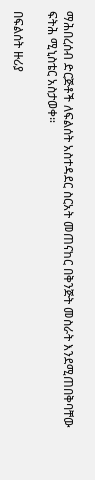ማሕበረሰብ ድርጅቶች ለፍልሰት አስተዳደር ስርአት መጠናከር በቅንጅት መስራት እንደሚጠበቅባቸው ፍትሕ ሚኒስቴር አስታወቀ።

በፍልሰት ዙሪያ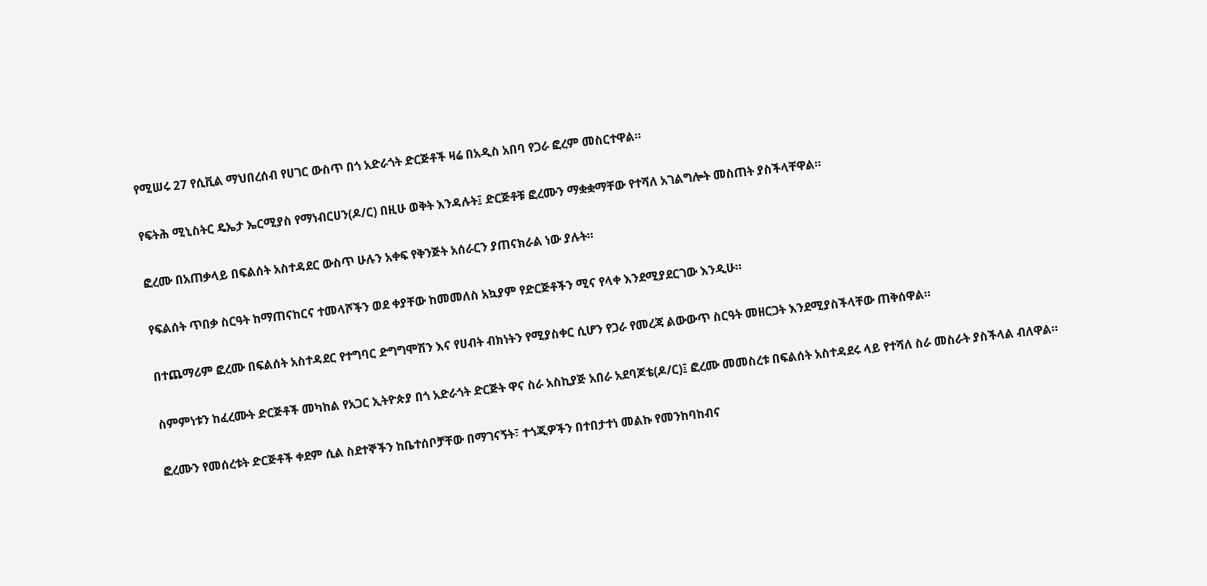የሚሠሩ 27 የሲቪል ማህበረሰብ የሀገር ውስጥ በጎ አድራጎት ድርጅቶች ዛሬ በአዲስ አበባ የጋራ ፎረም መስርተዋል።

የፍትሕ ሚኒስትር ዴኤታ ኤርሚያስ የማነብርሀን(ዶ/ር) በዚሁ ወቅት እንዳሉት፤ ድርጅቶቹ ፎረሙን ማቋቋማቸው የተሻለ አገልግሎት መስጠት ያስችላቸዋል።

ፎረሙ በአጠቃላይ በፍልሰት አስተዳደር ውስጥ ሁሉን አቀፍ የቅንጅት አሰራርን ያጠናክራል ነው ያሉት።

የፍልሰት ጥበቃ ስርዓት ከማጠናከርና ተመላሾችን ወደ ቀያቸው ከመመለስ አኳያም የድርጅቶችን ሚና የላቀ እንደሚያደርገው እንዲሁ።

በተጨማሪም ፎረሙ በፍልሰት አስተዳደር የተግባር ድግግሞሽን እና የሀብት ብክነትን የሚያስቀር ሲሆን የጋራ የመረጃ ልውውጥ ስርዓት መዘርጋት እንደሚያስችላቸው ጠቅሰዋል።

ስምምነቱን ከፈረሙት ድርጅቶች መካከል የአጋር ኢትዮጵያ በጎ አድራጎት ድርጅት ዋና ስራ አስኪያጅ አበራ አደባጆቴ(ዶ/ር)፤ ፎረሙ መመስረቱ በፍልሰት አስተዳደሩ ላይ የተሻለ ስራ መስራት ያስችላል ብለዋል።

ፎረሙን የመሰረቱት ድርጅቶች ቀደም ሲል ስደተኞችን ከቤተሰቦቻቸው በማገናኝት፣ ተጎጂዎችን በተበታተነ መልኩ የመንከባከብና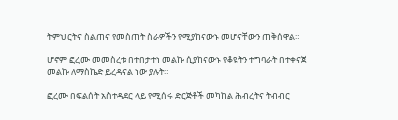ትምህርትና ስልጠና የመስጠት ስራዎችን የሚያከናውኑ መሆናቸውን ጠቅሰዋል።

ሆኖም ፎረሙ መመስረቱ በተበታተነ መልኩ ሲያከናውኑ የቆዩትን ተግባራት በተቀናጀ መልኩ ለማስኬድ ይረዳናል ነው ያሉት።

ፎረሙ በፍልሰት አስተዳደር ላይ የሚሰሩ ድርጅቶች መካከል ሕብረትና ትብብር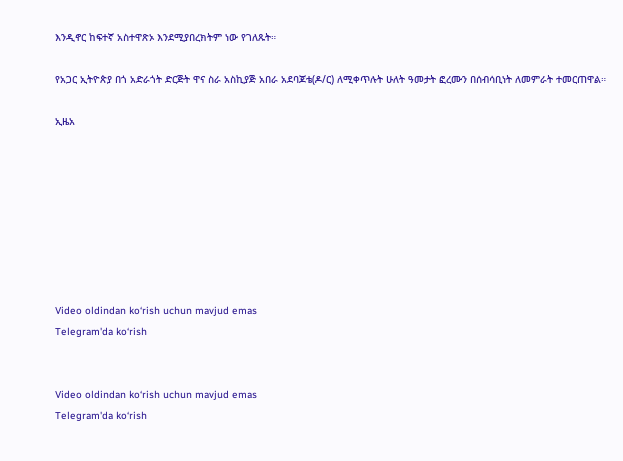እንዲኖር ከፍተኛ አስተዋጽኦ እንደሚያበረክትም ነው የገለጹት።

የአጋር ኢትዮጵያ በጎ አድራጎት ድርጅት ዋና ስራ አስኪያጅ አበራ አደባጆቴ(ዶ/ር) ለሚቀጥሉት ሁለት ዓመታት ፎረሙን በሰብሳቢነት ለመምራት ተመርጠዋል።

ኢዜአ








Video oldindan ko‘rish uchun mavjud emas
Telegram'da ko‘rish


Video oldindan ko‘rish uchun mavjud emas
Telegram'da ko‘rish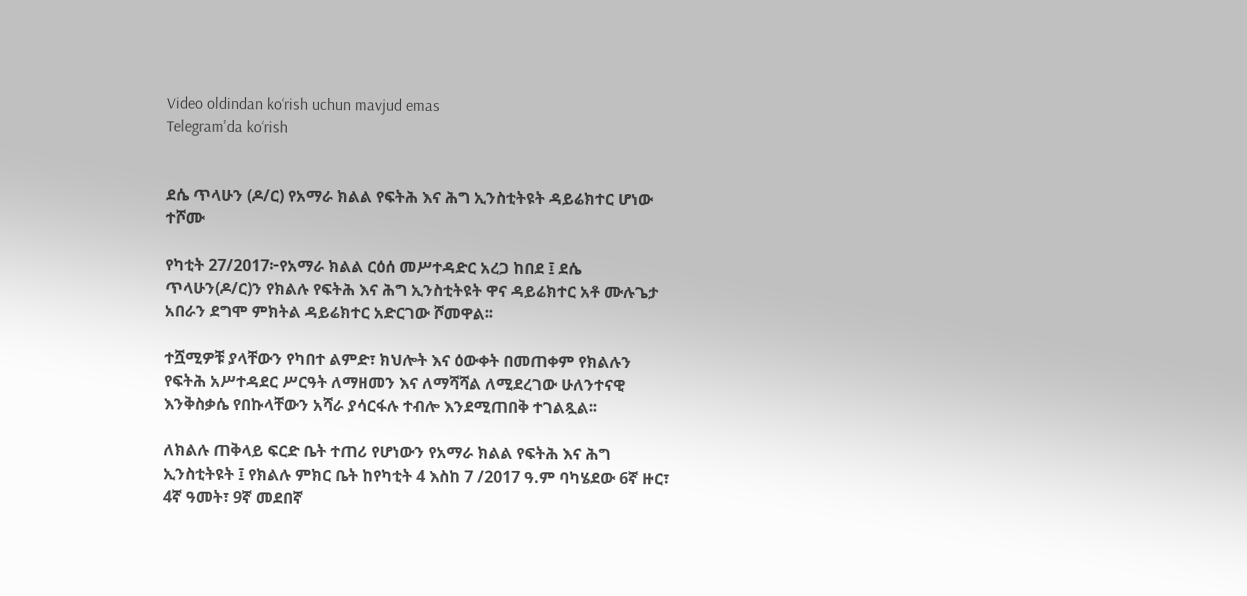Video oldindan ko‘rish uchun mavjud emas
Telegram'da ko‘rish


ደሴ ጥላሁን (ዶ/ር) የአማራ ክልል የፍትሕ እና ሕግ ኢንስቲትዩት ዳይሬክተር ሆነው ተሾሙ

የካቲት 27/2017፦የአማራ ክልል ርዕሰ መሥተዳድር አረጋ ከበደ ፤ ደሴ ጥላሁን(ዶ/ር)ን የክልሉ የፍትሕ እና ሕግ ኢንስቲትዩት ዋና ዳይሬክተር አቶ ሙሉጌታ አበራን ደግሞ ምክትል ዳይሬክተር አድርገው ሾመዋል፡፡

ተሿሚዎቹ ያላቸውን የካበተ ልምድ፣ ክህሎት እና ዕውቀት በመጠቀም የክልሉን የፍትሕ አሥተዳደር ሥርዓት ለማዘመን እና ለማሻሻል ለሚደረገው ሁለንተናዊ እንቅስቃሴ የበኩላቸውን አሻራ ያሳርፋሉ ተብሎ እንደሚጠበቅ ተገልጿል፡፡

ለክልሉ ጠቅላይ ፍርድ ቤት ተጠሪ የሆነውን የአማራ ክልል የፍትሕ እና ሕግ ኢንስቲትዩት ፤ የክልሉ ምክር ቤት ከየካቲት 4 እስከ 7 /2017 ዓ.ም ባካሄደው 6ኛ ዙር፣ 4ኛ ዓመት፣ 9ኛ መደበኛ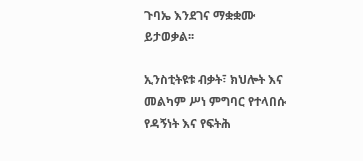ጉባኤ እንደገና ማቋቋሙ ይታወቃል፡፡

ኢንስቲትዩቱ ብቃት፣ ክህሎት እና መልካም ሥነ ምግባር የተላበሱ የዳኝነት እና የፍትሕ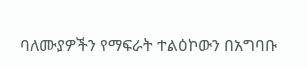ባለሙያዎችን የማፍራት ተልዕኮውን በአግባቡ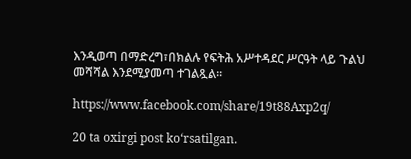እንዲወጣ በማድረግ፣በክልሉ የፍትሕ አሥተዳደር ሥርዓት ላይ ጉልህ መሻሻል እንደሚያመጣ ተገልጿል።

https://www.facebook.com/share/19t88Axp2q/

20 ta oxirgi post ko‘rsatilgan.